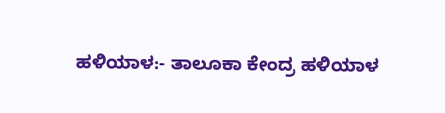ಹಳಿಯಾಳ:- ತಾಲೂಕಾ ಕೇಂದ್ರ ಹಳಿಯಾಳ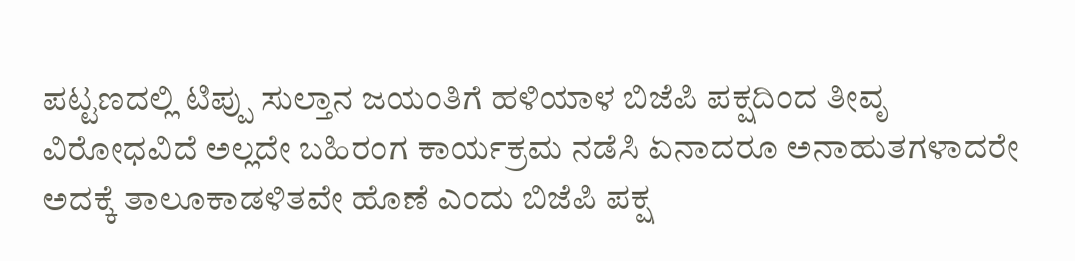ಪಟ್ಟಣದಲ್ಲಿ ಟಿಪ್ಪು ಸುಲ್ತಾನ ಜಯಂತಿಗೆ ಹಳಿಯಾಳ ಬಿಜೆಪಿ ಪಕ್ಷದಿಂದ ತೀವೃ ವಿರೋಧವಿದೆ ಅಲ್ಲದೇ ಬಹಿರಂಗ ಕಾರ್ಯಕ್ರಮ ನಡೆಸಿ ಏನಾದರೂ ಅನಾಹುತಗಳಾದರೇ ಅದಕ್ಕೆ ತಾಲೂಕಾಡಳಿತವೇ ಹೊಣೆ ಎಂದು ಬಿಜೆಪಿ ಪಕ್ಷ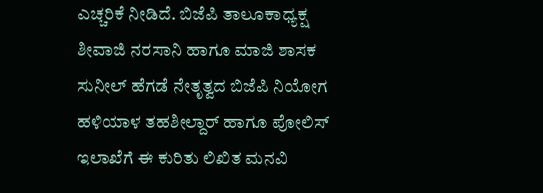ಎಚ್ಚರಿಕೆ ನೀಡಿದೆ. ಬಿಜೆಪಿ ತಾಲೂಕಾಧ್ಯಕ್ಷ ಶೀವಾಜಿ ನರಸಾನಿ ಹಾಗೂ ಮಾಜಿ ಶಾಸಕ ಸುನೀಲ್ ಹೆಗಡೆ ನೇತೃತ್ವದ ಬಿಜೆಪಿ ನಿಯೋಗ ಹಳಿಯಾಳ ತಹಶೀಲ್ದಾರ್ ಹಾಗೂ ಪೋಲಿಸ್ ಇಲಾಖೆಗೆ ಈ ಕುರಿತು ಲಿಖಿತ ಮನವಿ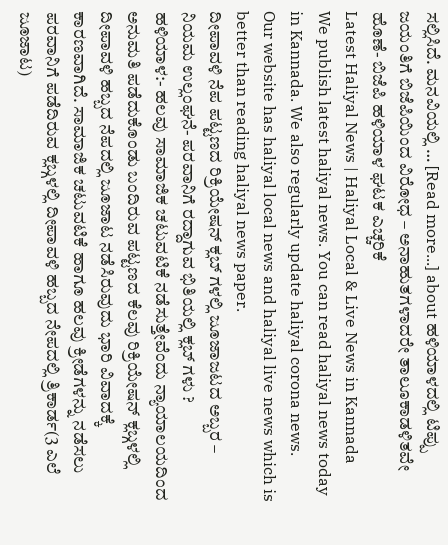ಸಲ್ಲಿಸಿದೆ. ಮನವಿಯಲ್ಲಿ … [Read more...] about ಹಳಿಯಾಳದಲ್ಲಿ ಟಿಪ್ಪು ಜಯಂತಿಗೆ ಬಿಜೆಪಿಯಿಂದ ವಿರೋಧ – ಅನಾಹುತಗಳಾದರೇ ತಾಲೂಕಾಡಳಿತವೇ ಹೊಣೆ- ಬಿಜೆಪಿ ಹಳಿಯಾಳ ಘಟಕ ಎಚ್ಚರಿಕೆ
Latest Haliyal News | Haliyal Local & Live News in Kannada
We publish latest haliyal news. You can read haliyal news today in Kannada. We also regularly update haliyal corona news.
Our website has haliyal local news and haliyal live news which is better than reading haliyal news paper.
ದೀಪಾವಳಿ ನೆಪ ಪಟ್ಟಣದ ರಿಕ್ರಿಯೇಷನ್ ಕ್ಲಬ್ ಗಳಲ್ಲಿ ಜೂಜಾಜಟದ ಅಬ್ಬರ – ನಿಯಮ ಉಲ್ಲಂಘನೆ- ಪರವಾನಿಗೆ ರದ್ದಾಗುವ ಭಿತಿಯಲ್ಲಿ ಕ್ಲಬ್ ಗಳು ?
ಹಳಿಯಾಳ:- ಹಲವು ಸಾಮಾಜಿಕ ಚಟುವಟಿಕೆ ನಡೆಸುತ್ತೇವೆಂದು ನ್ಯಾಯಾಲಯದಿಂದ ಅನುಮತಿ ಪಡೆದುಕೊಂಡು ಬಂದಿರುವ ಪಟ್ಟಣದ ಕೆಲವು ರಿಕ್ರಿಯೇಷನ್ ಕ್ಲಬ್ಗಳಲ್ಲಿ ದೀಪಾವಳಿ ಹಬ್ಬದ ನೆಪದಲ್ಲಿ ಜೂಜಾಟ ನಡೆಸಿರುವುದು ಭಾರಿ ವಿವಾದಕ್ಕೆ ಕಾರಣವಾಗಿದೆ. ಸಾಮಾಜಿಕ ಚಟುವಟಿಕೆ ಹಾಗೂ ಹಲವು ಕ್ರೀಡೆಗಳನ್ನು ನಡೆಸಲು ಪರವಾನಿಗೆ ಪಡೆದಿರುವ ಕ್ಲಬ್ಗಳಲ್ಲಿ ದೀಪಾವಳಿ ಹಬ್ಬದ ನೇಪದಲ್ಲಿ ತ್ರಿಕಾರ್ಡ(3 ಎಲೆ ಜೂಜಾಟ)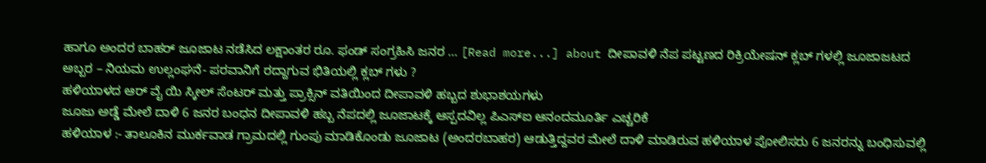ಹಾಗೂ ಅಂದರ ಬಾಹರ್ ಜೂಜಾಟ ನಡೆಸಿದ ಲಕ್ಷಾಂತರ ರೂ. ಫಂಡ್ ಸಂಗ್ರಹಿಸಿ ಜನರ … [Read more...] about ದೀಪಾವಳಿ ನೆಪ ಪಟ್ಟಣದ ರಿಕ್ರಿಯೇಷನ್ ಕ್ಲಬ್ ಗಳಲ್ಲಿ ಜೂಜಾಜಟದ ಅಬ್ಬರ – ನಿಯಮ ಉಲ್ಲಂಘನೆ- ಪರವಾನಿಗೆ ರದ್ದಾಗುವ ಭಿತಿಯಲ್ಲಿ ಕ್ಲಬ್ ಗಳು ?
ಹಳಿಯಾಳದ ಆರ್ ವೈ ಯಿ ಸ್ಕೀಲ್ ಸೆಂಟರ್ ಮತ್ತು ಪ್ರಾಕ್ಸಿನ್ ವತಿಯಿಂದ ದೀಪಾವಳಿ ಹಬ್ಬದ ಶುಭಾಶಯಗಳು
ಜೂಜು ಅಡ್ಡೆ ಮೇಲೆ ದಾಳಿ 6 ಜನರ ಬಂಧನ ದೀಪಾವಳಿ ಹಬ್ಬ ನೆಪದಲ್ಲಿ ಜೂಜಾಟಕ್ಕೆ ಆಸ್ಪದವಿಲ್ಲ ಪಿಎಸ್ಐ ಆನಂದಮೂರ್ತಿ ಎಚ್ಚರಿಕೆ
ಹಳಿಯಾಳ :- ತಾಲೂಕಿನ ಮುರ್ಕವಾಡ ಗ್ರಾಮದಲ್ಲಿ ಗುಂಪು ಮಾಡಿಕೊಂಡು ಜೂಜಾಟ (ಅಂದರಬಾಹರ) ಆಡುತ್ತಿದ್ದವರ ಮೇಲೆ ದಾಳಿ ಮಾಡಿರುವ ಹಳಿಯಾಳ ಪೋಲಿಸರು 6 ಜನರನ್ನು ಬಂಧಿಸುವಲ್ಲಿ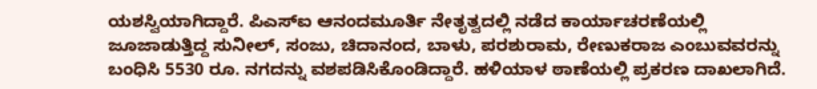ಯಶಸ್ವಿಯಾಗಿದ್ದಾರೆ. ಪಿಎಸ್ಐ ಆನಂದಮೂರ್ತಿ ನೇತೃತ್ವದಲ್ಲಿ ನಡೆದ ಕಾರ್ಯಾಚರಣೆಯಲ್ಲಿ ಜೂಜಾಡುತ್ತಿದ್ದ ಸುನೀಲ್, ಸಂಜು, ಚಿದಾನಂದ, ಬಾಳು, ಪರಶುರಾಮ, ರೇಣುಕರಾಜ ಎಂಬುವವರನ್ನು ಬಂಧಿಸಿ 5530 ರೂ. ನಗದನ್ನು ವಶಪಡಿಸಿಕೊಂಡಿದ್ದಾರೆ. ಹಳಿಯಾಳ ಠಾಣೆಯಲ್ಲಿ ಪ್ರಕರಣ ದಾಖಲಾಗಿದೆ.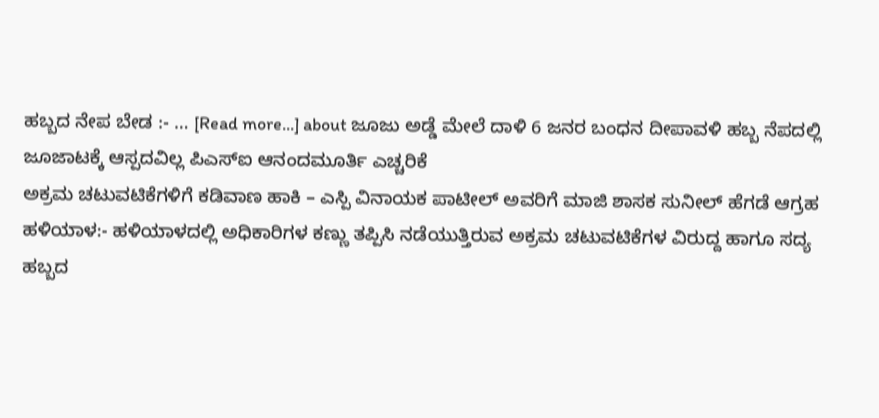ಹಬ್ಬದ ನೇಪ ಬೇಡ :- … [Read more...] about ಜೂಜು ಅಡ್ಡೆ ಮೇಲೆ ದಾಳಿ 6 ಜನರ ಬಂಧನ ದೀಪಾವಳಿ ಹಬ್ಬ ನೆಪದಲ್ಲಿ ಜೂಜಾಟಕ್ಕೆ ಆಸ್ಪದವಿಲ್ಲ ಪಿಎಸ್ಐ ಆನಂದಮೂರ್ತಿ ಎಚ್ಚರಿಕೆ
ಅಕ್ರಮ ಚಟುವಟಿಕೆಗಳಿಗೆ ಕಡಿವಾಣ ಹಾಕಿ – ಎಸ್ಪಿ ವಿನಾಯಕ ಪಾಟೀಲ್ ಅವರಿಗೆ ಮಾಜಿ ಶಾಸಕ ಸುನೀಲ್ ಹೆಗಡೆ ಆಗ್ರಹ
ಹಳಿಯಾಳ:- ಹಳಿಯಾಳದಲ್ಲಿ ಅಧಿಕಾರಿಗಳ ಕಣ್ಣು ತಪ್ಪಿಸಿ ನಡೆಯುತ್ತಿರುವ ಅಕ್ರಮ ಚಟುವಟಿಕೆಗಳ ವಿರುದ್ದ ಹಾಗೂ ಸದ್ಯ ಹಬ್ಬದ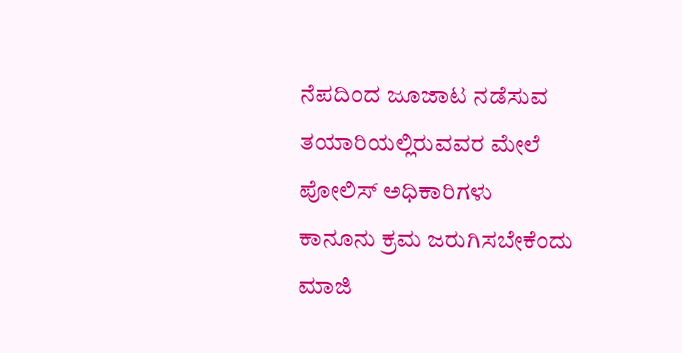ನೆಪದಿಂದ ಜೂಜಾಟ ನಡೆಸುವ ತಯಾರಿಯಲ್ಲಿರುವವರ ಮೇಲೆ ಪೋಲಿಸ್ ಅಧಿಕಾರಿಗಳು ಕಾನೂನು ಕ್ರಮ ಜರುಗಿಸಬೇಕೆಂದು ಮಾಜಿ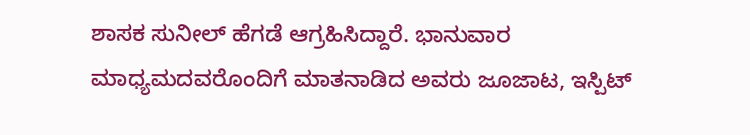ಶಾಸಕ ಸುನೀಲ್ ಹೆಗಡೆ ಆಗ್ರಹಿಸಿದ್ದಾರೆ. ಭಾನುವಾರ ಮಾಧ್ಯಮದವರೊಂದಿಗೆ ಮಾತನಾಡಿದ ಅವರು ಜೂಜಾಟ, ಇಸ್ಪಿಟ್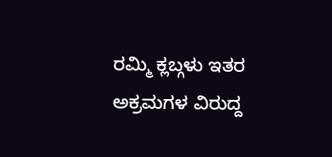ರಮ್ಮಿ ಕ್ಲಬ್ಗಳು ಇತರ ಅಕ್ರಮಗಳ ವಿರುದ್ದ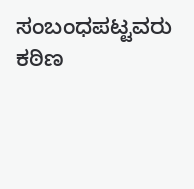ಸಂಬಂಧಪಟ್ಟವರು ಕಠಿಣ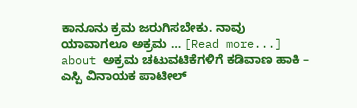ಕಾನೂನು ಕ್ರಮ ಜರುಗಿಸಬೇಕು. ನಾವು ಯಾವಾಗಲೂ ಅಕ್ರಮ … [Read more...] about ಅಕ್ರಮ ಚಟುವಟಿಕೆಗಳಿಗೆ ಕಡಿವಾಣ ಹಾಕಿ – ಎಸ್ಪಿ ವಿನಾಯಕ ಪಾಟೀಲ್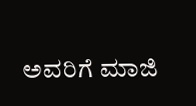ಅವರಿಗೆ ಮಾಜಿ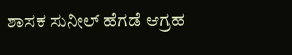ಶಾಸಕ ಸುನೀಲ್ ಹೆಗಡೆ ಆಗ್ರಹ